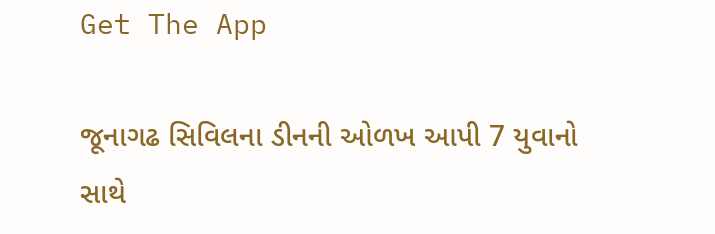Get The App

જૂનાગઢ સિવિલના ડીનની ઓળખ આપી 7 યુવાનો સાથે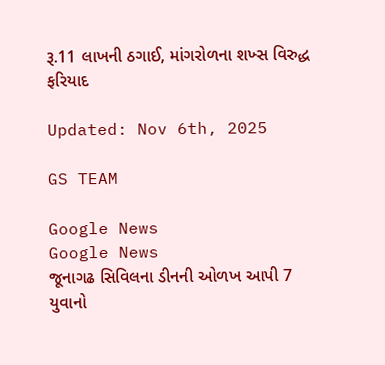રૂ.11 લાખની ઠગાઈ, માંગરોળના શખ્સ વિરુદ્ધ ફરિયાદ

Updated: Nov 6th, 2025

GS TEAM

Google News
Google News
જૂનાગઢ સિવિલના ડીનની ઓળખ આપી 7 યુવાનો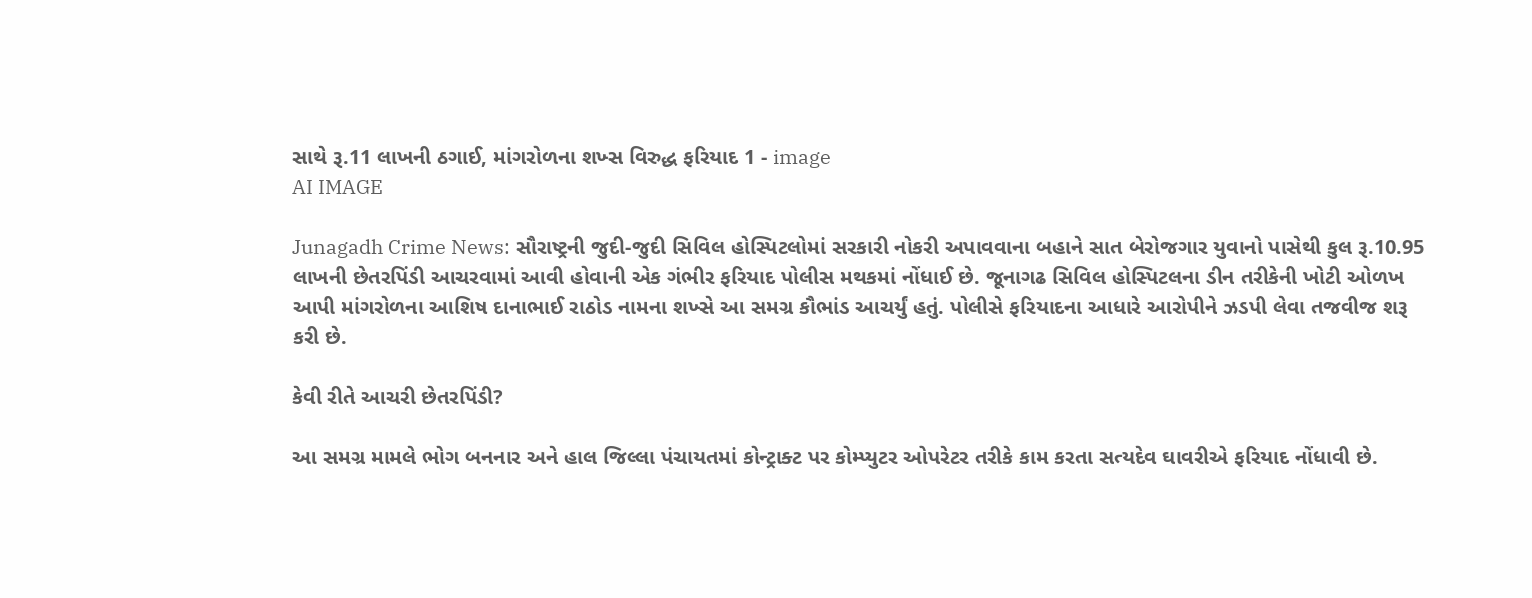સાથે રૂ.11 લાખની ઠગાઈ, માંગરોળના શખ્સ વિરુદ્ધ ફરિયાદ 1 - image
AI IMAGE

Junagadh Crime News: સૌરાષ્ટ્રની જુદી-જુદી સિવિલ હોસ્પિટલોમાં સરકારી નોકરી અપાવવાના બહાને સાત બેરોજગાર યુવાનો પાસેથી કુલ રૂ.10.95 લાખની છેતરપિંડી આચરવામાં આવી હોવાની એક ગંભીર ફરિયાદ પોલીસ મથકમાં નોંધાઈ છે. જૂનાગઢ સિવિલ હોસ્પિટલના ડીન તરીકેની ખોટી ઓળખ આપી માંગરોળના આશિષ દાનાભાઈ રાઠોડ નામના શખ્સે આ સમગ્ર કૌભાંડ આચર્યું હતું. પોલીસે ફરિયાદના આધારે આરોપીને ઝડપી લેવા તજવીજ શરૂ કરી છે.

કેવી રીતે આચરી છેતરપિંડી?

આ સમગ્ર મામલે ભોગ બનનાર અને હાલ જિલ્લા પંચાયતમાં કોન્ટ્રાક્ટ પર કોમ્પ્યુટર ઓપરેટર તરીકે કામ કરતા સત્યદેવ ઘાવરીએ ફરિયાદ નોંધાવી છે.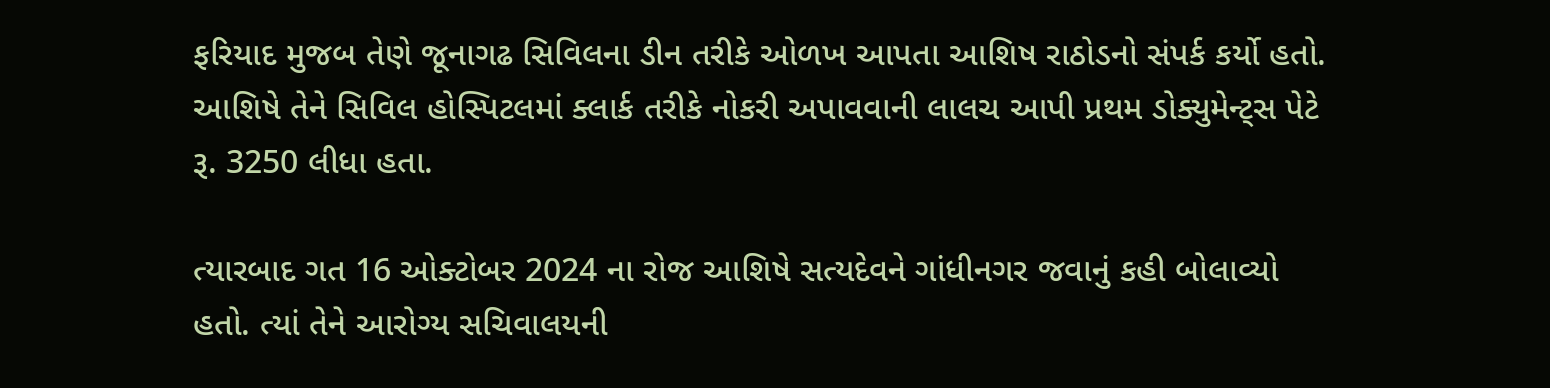ફરિયાદ મુજબ તેણે જૂનાગઢ સિવિલના ડીન તરીકે ઓળખ આપતા આશિષ રાઠોડનો સંપર્ક કર્યો હતો. આશિષે તેને સિવિલ હોસ્પિટલમાં ક્લાર્ક તરીકે નોકરી અપાવવાની લાલચ આપી પ્રથમ ડોક્યુમેન્ટ્સ પેટે રૂ. 3250 લીધા હતા.

ત્યારબાદ ગત 16 ઓક્ટોબર 2024 ના રોજ આશિષે સત્યદેવને ગાંધીનગર જવાનું કહી બોલાવ્યો હતો. ત્યાં તેને આરોગ્ય સચિવાલયની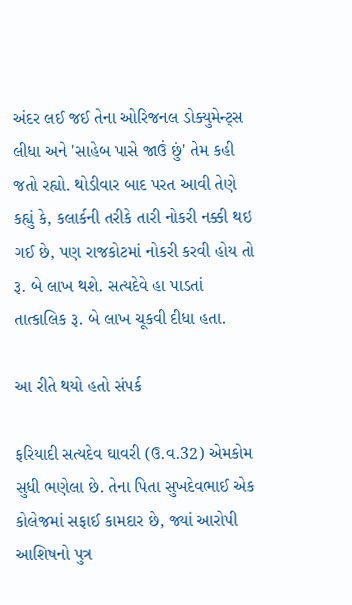અંદર લઈ જઈ તેના ઓરિજનલ ડોક્યુમેન્ટ્સ લીધા અને 'સાહેબ પાસે જાઉં છું' તેમ કહી જતો રહ્યો. થોડીવાર બાદ પરત આવી તેણે કહ્યું કે, કલાર્કની તરીકે તારી નોકરી નક્કી થઇ ગઈ છે, પણ રાજકોટમાં નોકરી કરવી હોય તો રૂ. બે લાખ થશે. સત્યદેવે હા પાડતાં તાત્કાલિક રૂ. બે લાખ ચૂકવી દીધા હતા.

આ રીતે થયો હતો સંપર્ક

ફરિયાદી સત્યદેવ ઘાવરી (ઉ.વ.32) એમકોમ સુધી ભણેલા છે. તેના પિતા સુખદેવભાઈ એક કોલેજમાં સફાઈ કામદાર છે, જ્યાં આરોપી આશિષનો પુત્ર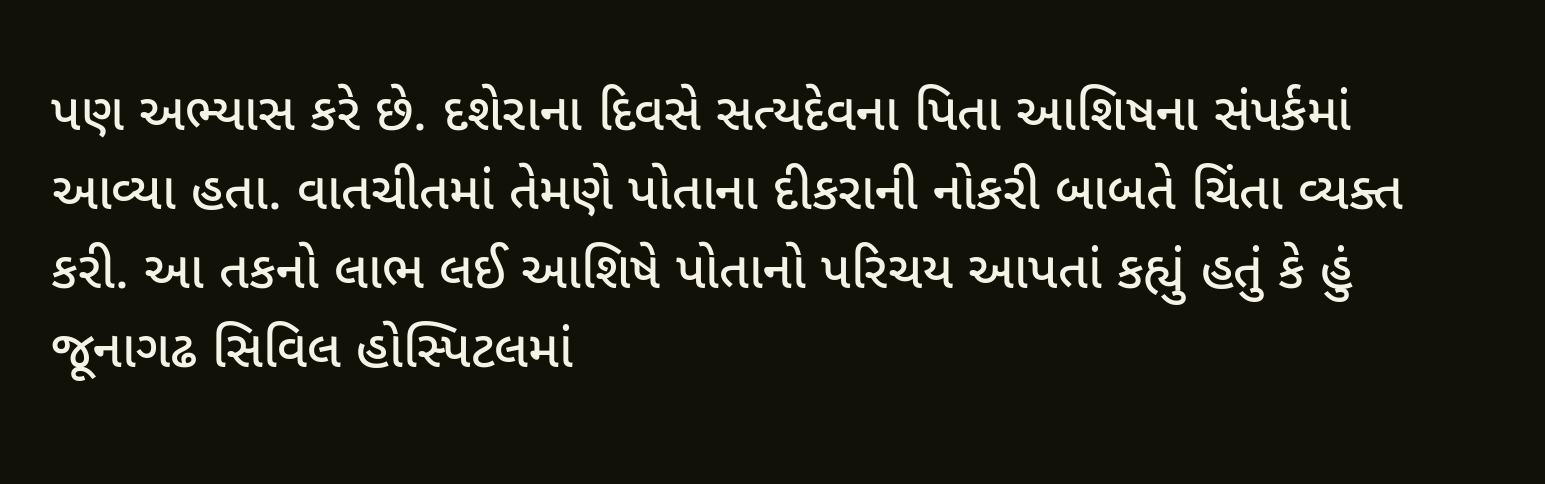પણ અભ્યાસ કરે છે. દશેરાના દિવસે સત્યદેવના પિતા આશિષના સંપર્કમાં આવ્યા હતા. વાતચીતમાં તેમણે પોતાના દીકરાની નોકરી બાબતે ચિંતા વ્યક્ત કરી. આ તકનો લાભ લઈ આશિષે પોતાનો પરિચય આપતાં કહ્યું હતું કે હું જૂનાગઢ સિવિલ હોસ્પિટલમાં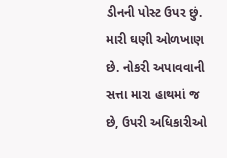ડીનની પોસ્ટ ઉપર છું. મારી ઘણી ઓળખાણ છે. નોકરી અપાવવાની સત્તા મારા હાથમાં જ છે, ઉપરી અધિકારીઓ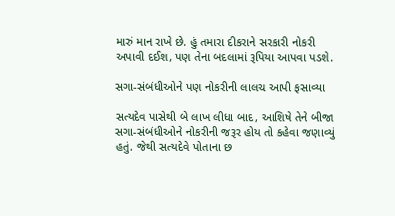મારું માન રાખે છે. હું તમારા દીકરાને સરકારી નોકરી અપાવી દઈશ, પણ તેના બદલામાં રૂપિયા આપવા પડશે.

સગા-સંબંધીઓને પણ નોકરીની લાલચ આપી ફસાવ્યા

સત્યદેવ પાસેથી બે લાખ લીધા બાદ, આશિષે તેને બીજા સગા-સંબંધીઓને નોકરીની જરૂર હોય તો કહેવા જણાવ્યું હતું. જેથી સત્યદેવે પોતાના છ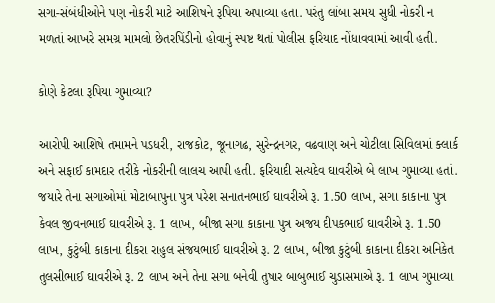સગા-સંબંધીઓને પણ નોકરી માટે આશિષને રૂપિયા અપાવ્યા હતા. પરંતુ લાંબા સમય સુધી નોકરી ન મળતાં આખરે સમગ્ર મામલો છેતરપિંડીનો હોવાનું સ્પષ્ટ થતાં પોલીસ ફરિયાદ નોંધાવવામાં આવી હતી.

કોણે કેટલા રૂપિયા ગુમાવ્યા?

આરોપી આશિષે તમામને પડધરી, રાજકોટ, જૂનાગઢ, સુરેન્દ્રનગર, વઢવાણ અને ચોટીલા સિવિલમાં ક્લાર્ક અને સફાઈ કામદાર તરીકે નોકરીની લાલચ આપી હતી. ફરિયાદી સત્યદેવ ઘાવરીએ બે લાખ ગુમાવ્યા હતાં. જયારે તેના સગાઓમાં મોટાબાપુના પુત્ર પરેશ સનાતનભાઈ ઘાવરીએ રૂ. 1.50 લાખ, સગા કાકાના પુત્ર કેવલ જીવનભાઈ ઘાવરીએ રૂ. 1 લાખ, બીજા સગા કાકાના પુત્ર અજય દીપકભાઈ ઘાવરીએ રૂ. 1.50 લાખ, કુટુંબી કાકાના દીકરા રાહુલ સંજયભાઈ ઘાવરીએ રૂ. 2 લાખ, બીજા કુટુંબી કાકાના દીકરા અનિકેત તુલસીભાઈ ઘાવરીએ રૂ. 2 લાખ અને તેના સગા બનેવી તુષાર બાબુભાઈ ચુડાસમાએ રૂ. 1 લાખ ગુમાવ્યા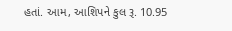હતાં. આમ, આશિપને કુલ રૂ. 10.95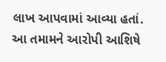લાખ આપવામાં આવ્યા હતાં. આ તમામને આરોપી આશિષે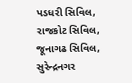પડધરી સિવિલ, રાજકોટ સિવિલ, જૂનાગઢ સિવિલ, સુરેન્દ્રનગર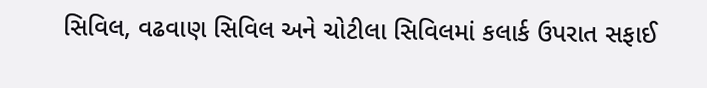સિવિલ, વઢવાણ સિવિલ અને ચોટીલા સિવિલમાં કલાર્ક ઉપરાત સફાઈ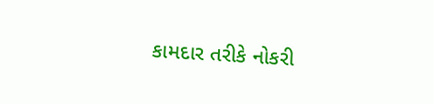કામદાર તરીકે નોકરી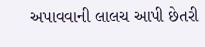અપાવવાની લાલચ આપી છેતરી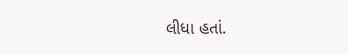લીધા હતાં.